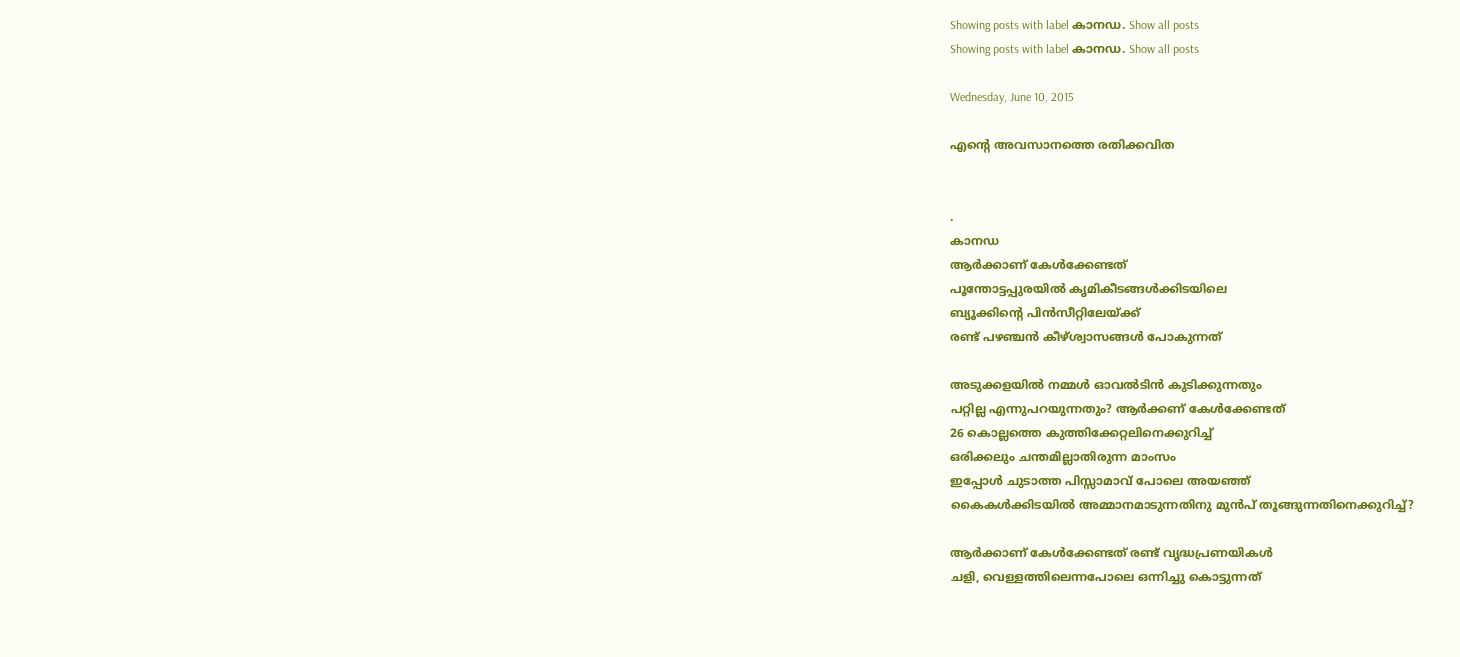Showing posts with label കാനഡ. Show all posts
Showing posts with label കാനഡ. Show all posts

Wednesday, June 10, 2015

എന്റെ അവസാനത്തെ രതിക്കവിത


.
കാനഡ
ആർക്കാണ് കേൾക്കേണ്ടത്
പൂന്തോട്ടപ്പുരയിൽ കൃമികീടങ്ങൾക്കിടയിലെ
ബ്യൂക്കിന്റെ പിൻസീറ്റിലേയ്ക്ക്
രണ്ട് പഴഞ്ചൻ കീഴ്ശ്വാസങ്ങൾ പോകുന്നത്

അടുക്കളയിൽ നമ്മൾ ഓവൽടിൻ കുടിക്കുന്നതും
പറ്റില്ല എന്നുപറയുന്നതും? ആർക്കണ് കേൾക്കേണ്ടത്
26 കൊല്ലത്തെ കുത്തിക്കേറ്റലിനെക്കുറിച്ച്
ഒരിക്കലും ചന്തമില്ലാതിരുന്ന മാംസം
ഇപ്പോൾ ചുടാത്ത പിസ്സാമാവ് പോലെ അയഞ്ഞ്
കൈകൾക്കിടയിൽ അമ്മാനമാടുന്നതിനു മുൻപ് തൂങ്ങുന്നതിനെക്കുറിച്ച്?

ആർക്കാണ് കേൾക്കേണ്ടത് രണ്ട് വൃദ്ധപ്രണയികൾ
ചളി, വെള്ളത്തിലെന്നപോലെ ഒന്നിച്ചു കൊട്ടുന്നത്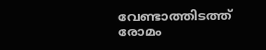വേണ്ടാത്തിടത്ത് രോമം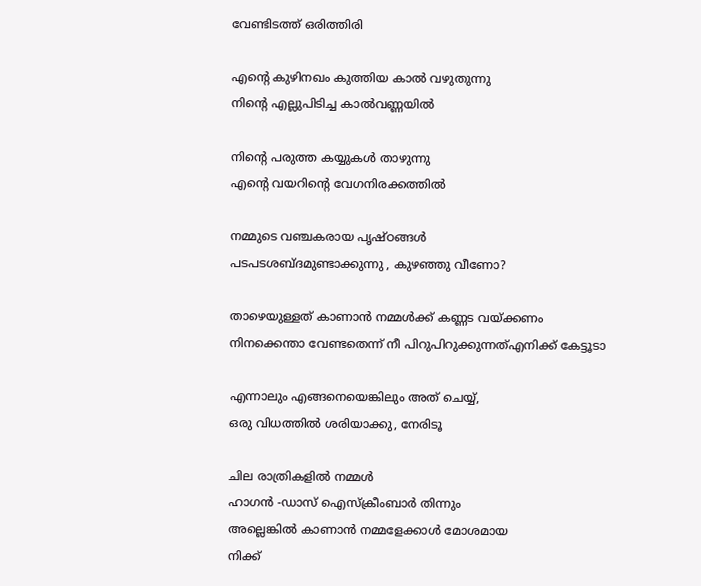വേണ്ടിടത്ത് ഒരിത്തിരി

എന്റെ കുഴിനഖം കുത്തിയ കാൽ വഴുതുന്നു
നിന്റെ എല്ലുപിടിച്ച കാൽവണ്ണയിൽ

നിന്റെ പരുത്ത കയ്യുകൾ താഴുന്നു
എന്റെ വയറിന്റെ വേഗനിരക്കത്തിൽ

നമ്മുടെ വഞ്ചകരായ പൃഷ്‌ഠങ്ങൾ
പടപടശബ്ദമുണ്ടാക്കുന്നു , കുഴഞ്ഞു വീണോ?

താഴെയുള്ളത് കാണാൻ നമ്മൾക്ക് കണ്ണട വയ്ക്കണം
നിനക്കെന്താ വേണ്ടതെന്ന് നീ പിറുപിറുക്കുന്നത്എനിക്ക് കേട്ടൂടാ

എന്നാലും എങ്ങനെയെങ്കിലും അത് ചെയ്യ്,
ഒരു വിധത്തിൽ ശരിയാക്കു, നേരിടൂ

ചില രാത്രികളിൽ നമ്മൾ
ഹാഗൻ -ഡാസ് ഐസ്ക്രീംബാർ തിന്നും
അല്ലെങ്കിൽ കാണാൻ നമ്മളേക്കാൾ മോശമായ
നിക്ക്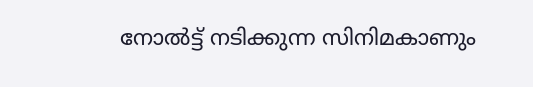നോൽട്ട് നടിക്കുന്ന സിനിമകാണും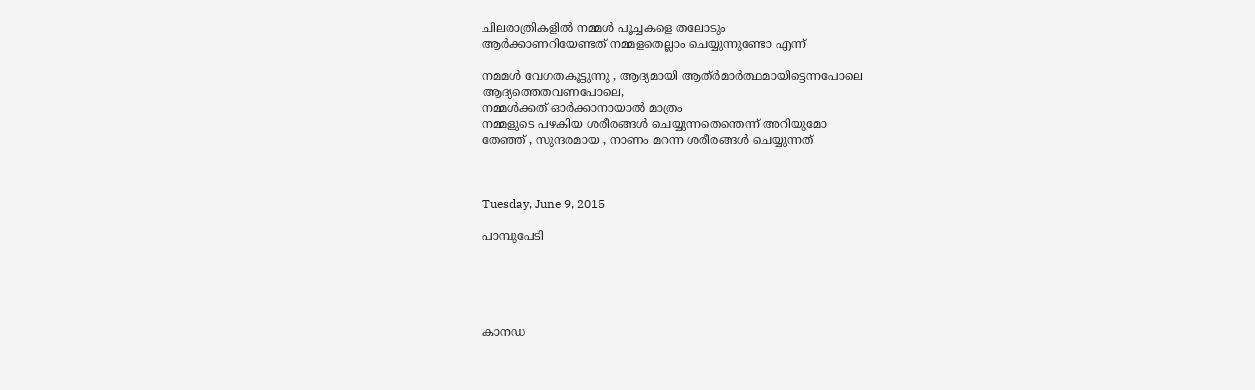ചിലരാത്രികളിൽ നമ്മൾ പൂച്ചകളെ തലോടും
ആർക്കാണറിയേണ്ടത് നമ്മളതെല്ലാം ചെയ്യുന്നുണ്ടോ എന്ന്

നമമൾ വേഗതകൂട്ടുന്നു , ആദ്യമായി ആത്ർമാർത്ഥമായിട്ടെന്നപോലെ
ആദ്യത്തെതവണപോലെ,
നമ്മൾക്കത് ഓർക്കാനായാൽ മാത്രം
നമ്മളുടെ പഴകിയ ശരീരങ്ങൾ ചെയ്യുന്നതെന്തെന്ന് അറിയുമോ
തേഞ്ഞ് , സുന്ദരമായ , നാണം മറന്ന ശരീരങ്ങൾ ചെയ്യുന്നത്



Tuesday, June 9, 2015

പാമ്പുപേടി





കാനഡ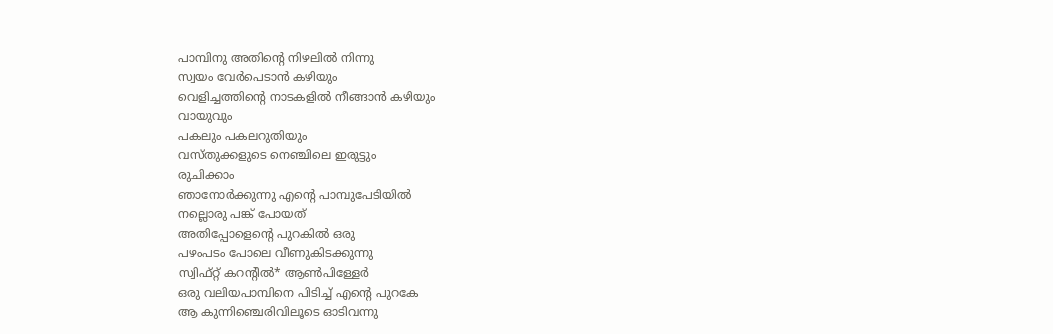പാമ്പിനു അതിന്റെ നിഴലിൽ നിന്നു
സ്വയം വേർപെടാൻ കഴിയും
വെളിച്ചത്തിന്റെ നാടകളിൽ നീങ്ങാൻ കഴിയും
വായുവും
പകലും പകലറുതിയും
വസ്തുക്കളുടെ നെഞ്ചിലെ ഇരുട്ടും
രുചിക്കാം
ഞാനോർക്കുന്നു എന്റെ പാമ്പുപേടിയിൽ
നല്ലൊരു പങ്ക് പോയത്
അതിപ്പോളെന്റെ പുറകിൽ ഒരു
പഴംപടം പോലെ വീണുകിടക്കുന്നു
സ്വിഫ്റ്റ് കറന്റിൽ* ആൺപിള്ളേർ
ഒരു വലിയപാമ്പിനെ പിടിച്ച് എന്റെ പുറകേ
ആ കുന്നിഞ്ചെരിവിലൂടെ ഓടിവന്നു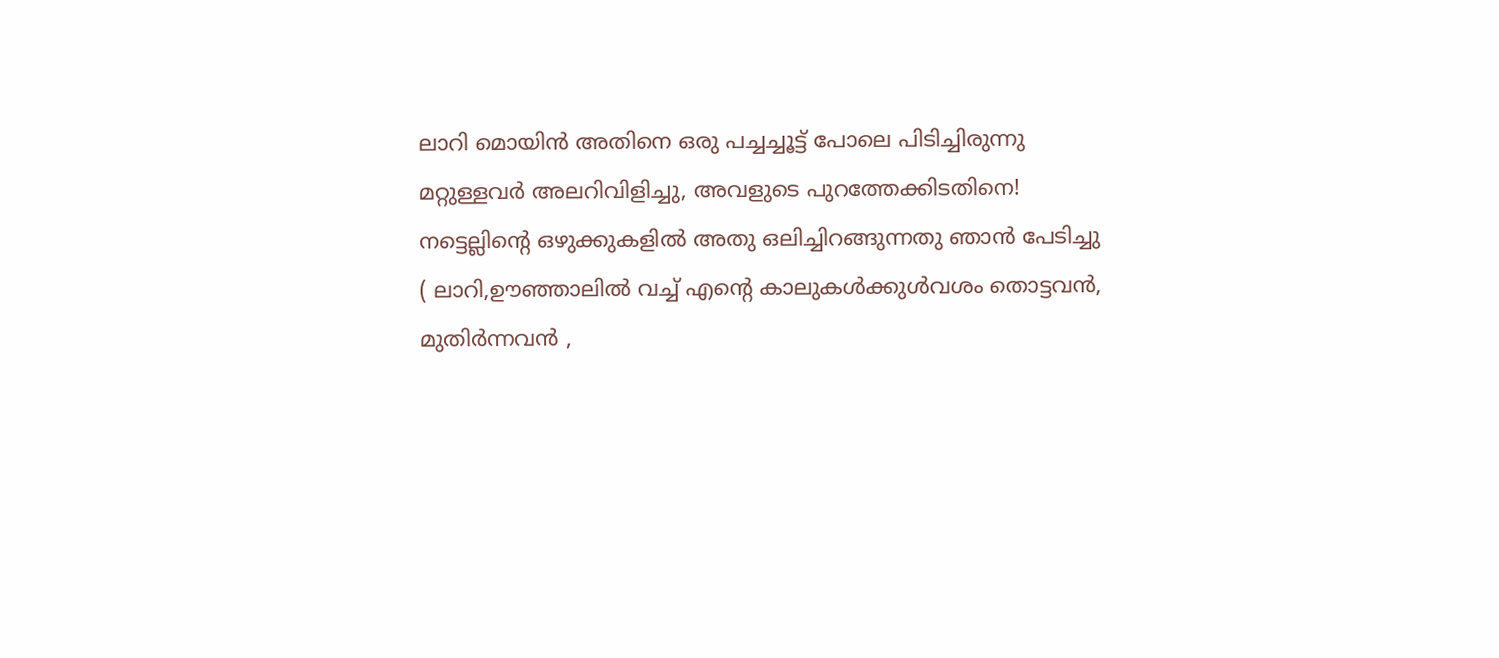ലാറി മൊയിൻ അതിനെ ഒരു പച്ചച്ചൂട്ട് പോലെ പിടിച്ചിരുന്നു
മറ്റുള്ളവർ അലറിവിളിച്ചു, അവളുടെ പുറത്തേക്കിടതിനെ!
നട്ടെല്ലിന്റെ ഒഴുക്കുകളിൽ അതു ഒലിച്ചിറങ്ങുന്നതു ഞാൻ പേടിച്ചു
( ലാറി,ഊഞ്ഞാലിൽ വച്ച് എന്റെ കാലുകൾക്കുൾവശം തൊട്ടവൻ,
മുതിർന്നവൻ ,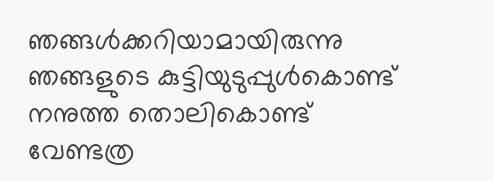ഞങ്ങൾക്കറിയാമായിരുന്നു ഞങ്ങളുടെ കുട്ടിയുടുപ്പുൾകൊണ്ട്
നനുത്ത തൊലികൊണ്ട് വേണ്ടത്ര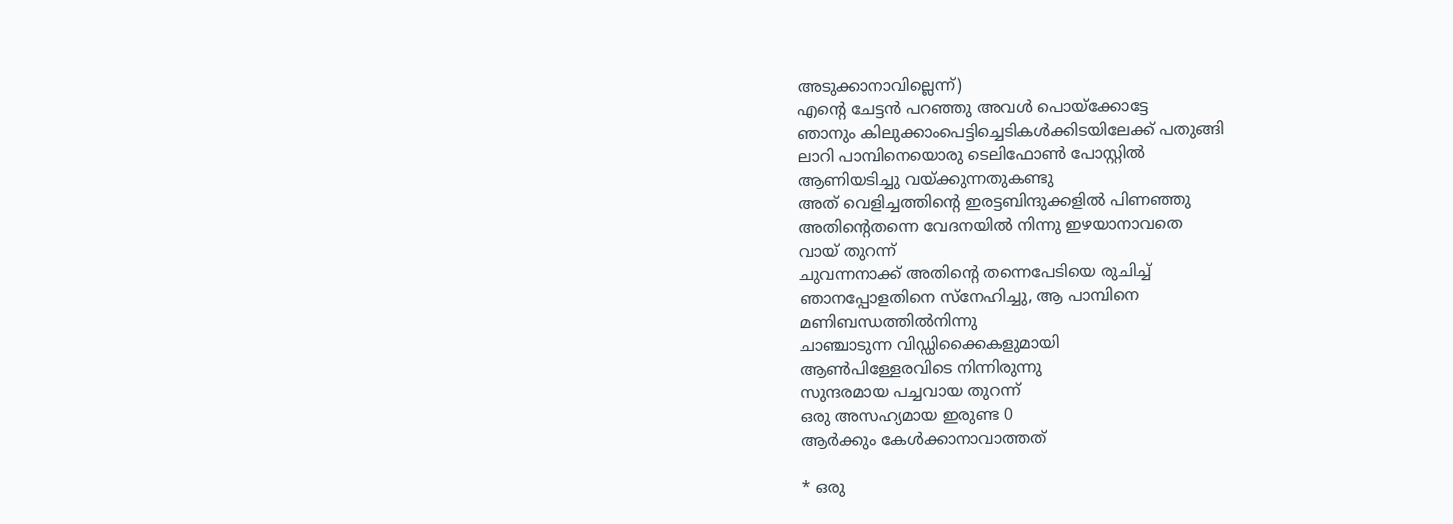അടുക്കാനാവില്ലെന്ന്)
എന്റെ ചേട്ടൻ പറഞ്ഞു അവൾ പൊയ്ക്കോട്ടേ
ഞാനും കിലുക്കാംപെട്ടിച്ചെടികൾക്കിടയിലേക്ക് പതുങ്ങി
ലാറി പാമ്പിനെയൊരു ടെലിഫോൺ പോസ്റ്റിൽ
ആണിയടിച്ചു വയ്ക്കുന്നതുകണ്ടു
അത് വെളിച്ചത്തിന്റെ ഇരട്ടബിന്ദുക്കളിൽ പിണഞ്ഞു
അതിന്റെതന്നെ വേദനയിൽ നിന്നു ഇഴയാനാവതെ
വായ് തുറന്ന്
ചുവന്നനാക്ക് അതിന്റെ തന്നെപേടിയെ രുചിച്ച്
ഞാനപ്പോളതിനെ സ്നേഹിച്ചു, ആ പാമ്പിനെ
മണിബന്ധത്തിൽനിന്നു
ചാഞ്ചാടുന്ന വിഡ്ഡിക്കൈകളുമായി
ആൺപിള്ളേരവിടെ നിന്നിരുന്നു
സുന്ദരമായ പച്ചവായ തുറന്ന്
ഒരു അസഹ്യമായ ഇരുണ്ട 0
ആർക്കും കേൾക്കാനാവാത്തത്

* ഒരു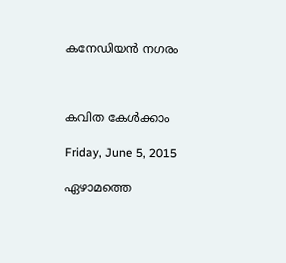കനേഡിയൻ നഗരം



കവിത കേൾക്കാം

Friday, June 5, 2015

ഏഴാമത്തെ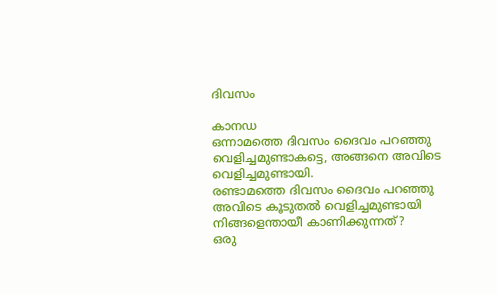ദിവസം

കാനഡ
ഒന്നാമത്തെ ദിവസം ദൈവം പറഞ്ഞു
വെളിച്ചമുണ്ടാകട്ടെ, അങ്ങനെ അവിടെ വെളിച്ചമുണ്ടായി.
രണ്ടാമത്തെ ദിവസം ദൈവം പറഞ്ഞു
അവിടെ കൂടുതൽ വെളിച്ചമുണ്ടായി
നിങ്ങളെന്തായീ കാണിക്കുന്നത്?
ഒരു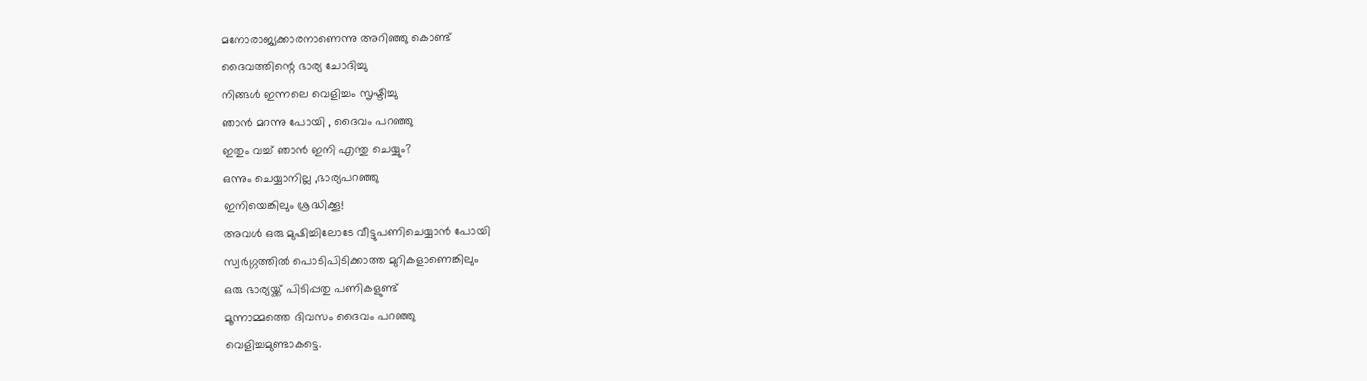മനോരാജ്യക്കാരനാണെന്നു അറിഞ്ഞു കൊണ്ട്
ദൈവത്തിന്റെ ഭാര്യ ചോദിച്ചു
നിങ്ങൾ ഇന്നലെ വെളിച്ചം സൃഷ്ടിച്ചു
ഞാൻ മറന്നു പോയി , ദൈവം പറഞ്ഞു
ഇതും വച്ച് ഞാൻ ഇനി എന്തു ചെയ്യും?
ഒന്നും ചെയ്യാനില്ല ,ഭാര്യപറഞ്ഞു
ഇനിയെങ്കിലും ശ്രദ്ധിക്കൂ!
അവൾ ഒരു മുഷിച്ചിലോടേ വീട്ടുപണിചെയ്യാൻ പോയി
സ്വർഗ്ഗത്തിൽ പൊടിപിടിക്കാത്ത മുറികളാണെങ്കിലും
ഒരു ഭാര്യയ്ക്ക് പിടിപ്പതു പണികളുണ്ട്
മൂന്നാമ്മത്തെ ദിവസം ദൈവം പറഞ്ഞു
വെളിച്ചമുണ്ടാകട്ടെ.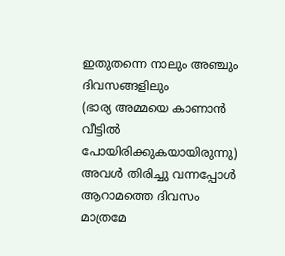ഇതുതന്നെ നാലും അഞ്ചും ദിവസങ്ങളിലും
(ഭാര്യ അമ്മയെ കാണാൻ വീട്ടിൽ പോയിരിക്കുകയായിരുന്നു)
അവൾ തിരിച്ചു വന്നപ്പോൾ
ആറാമത്തെ ദിവസം മാത്രമേ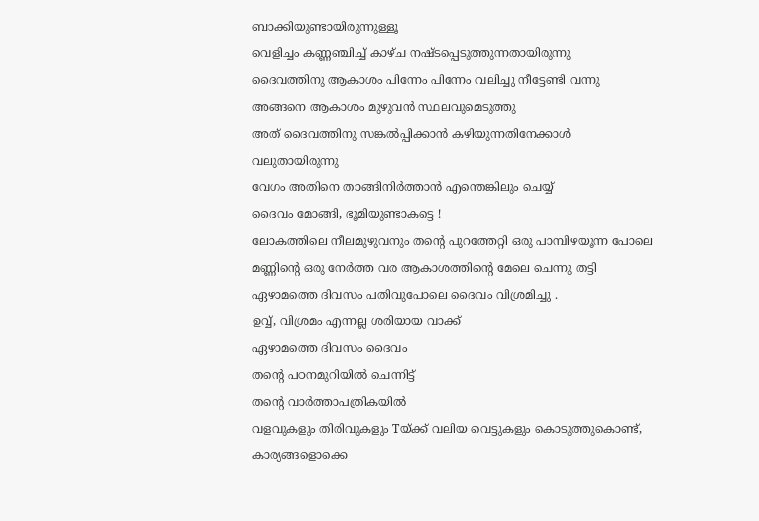ബാക്കിയുണ്ടായിരുന്നുള്ളൂ
വെളിച്ചം കണ്ണഞ്ചിച്ച് കാഴ്ച നഷ്ടപ്പെടുത്തുന്നതായിരുന്നു
ദൈവത്തിനു ആകാശം പിന്നേം പിന്നേം വലിച്ചു നീട്ടേണ്ടി വന്നു
അങ്ങനെ ആകാശം മുഴുവൻ സ്ഥലവുമെടുത്തു
അത് ദൈവത്തിനു സങ്കൽപ്പിക്കാൻ കഴിയുന്നതിനേക്കാൾ വലുതായിരുന്നു
വേഗം അതിനെ താങ്ങിനിർത്താൻ എന്തെങ്കിലും ചെയ്യ്
ദൈവം മോങ്ങി, ഭൂമിയുണ്ടാകട്ടെ !
ലോകത്തിലെ നീലമുഴുവനും തന്റെ പുറത്തേറ്റി ഒരു പാമ്പിഴയൂന്ന പോലെ
മണ്ണിന്റെ ഒരു നേർത്ത വര ആകാശത്തിന്റെ മേലെ ചെന്നു തട്ടി
ഏഴാമത്തെ ദിവസം പതിവുപോലെ ദൈവം വിശ്രമിച്ചു .
ഉവ്വ്, വിശ്രമം എന്നല്ല ശരിയായ വാക്ക്
ഏഴാമത്തെ ദിവസം ദൈവം
തന്റെ പഠനമുറിയിൽ ചെന്നിട്ട്
തന്റെ വാർത്താപത്രികയിൽ
വളവുകളും തിരിവുകളും Tയ്ക്ക് വലിയ വെട്ടുകളും കൊടുത്തുകൊണ്ട്,
കാര്യങ്ങളൊക്കെ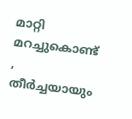മാറ്റി മറച്ചുകൊണ്ട് ,
തീർച്ചയായും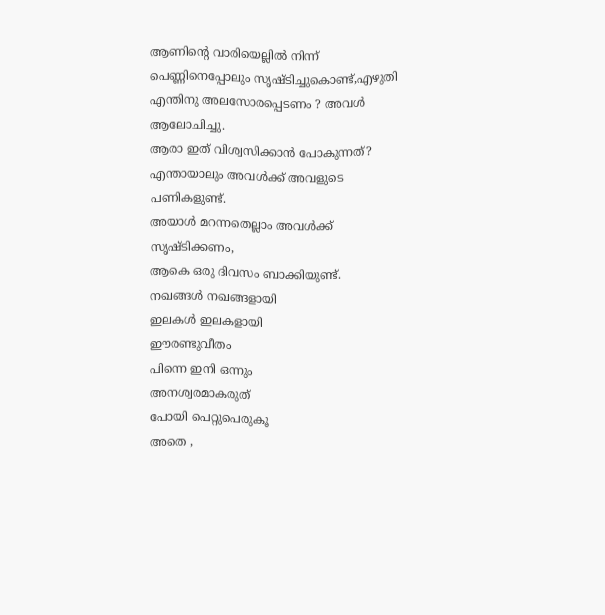ആണിന്റെ വാരിയെല്ലിൽ നിന്ന്
പെണ്ണിനെപ്പോലും സൃഷ്ടിച്ചുകൊണ്ട്,എഴുതി
എന്തിനു അലസോരപ്പെടണം ? അവൾ ആലോചിച്ചു.
ആരാ ഇത് വിശ്വസിക്കാൻ പോകുന്നത്?
എന്തായാലും അവൾക്ക് അവളുടെ പണികളുണ്ട്.
അയാൾ മറന്നതെല്ലാം അവൾക്ക് സൃഷ്ടിക്കണം,
ആകെ ഒരു ദിവസം ബാക്കിയുണ്ട്.
നഖങ്ങൾ നഖങ്ങളായി
ഇലകൾ ഇലകളായി
ഈരണ്ടുവീതം
പിന്നെ ഇനി ഒന്നും
അനശ്വരമാകരുത്
പോയി പെറ്റുപെരുകൂ
അതെ ,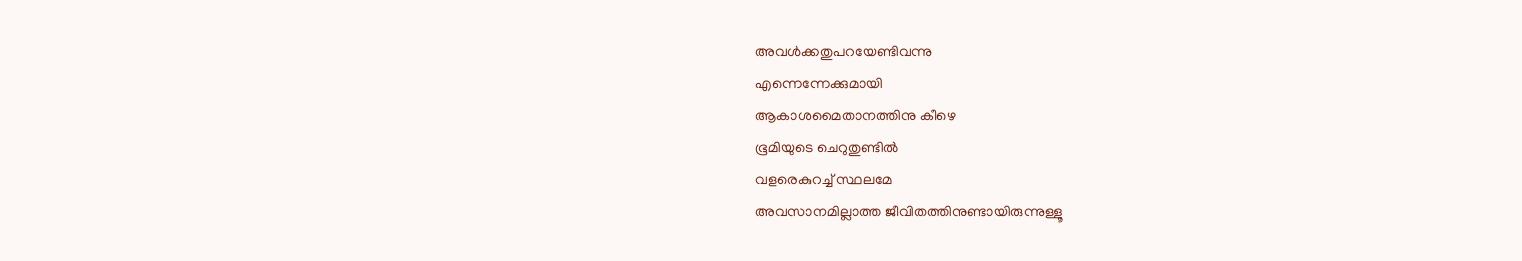അവൾക്കതുപറയേണ്ടിവന്നു
എന്നെന്നേക്കുമായി
ആകാശമൈതാനത്തിനു കീഴെ
ഭൂമിയുടെ ചെറുതുണ്ടിൽ
വളരെകുറച്ച് സ്ഥലമേ
അവസാനമില്ലാത്ത ജീവിതത്തിനുണ്ടായിരുന്നുള്ളൂ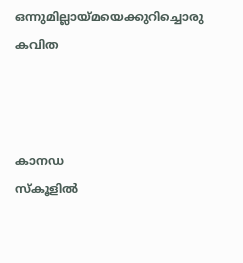ഒന്നുമില്ലായ്മയെക്കുറിച്ചൊരു കവിത



കാനഡ
സ്കൂളില്‍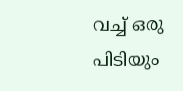വച്ച് ഒരു പിടിയും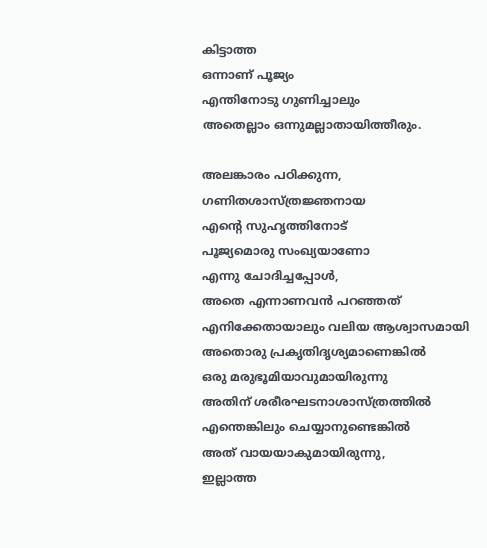കിട്ടാത്ത
ഒന്നാണ് പൂജ്യം
എന്തിനോടു ഗുണിച്ചാലും
അതെല്ലാം ഒന്നുമല്ലാതായിത്തീരും.

അലങ്കാരം പഠിക്കുന്ന,
ഗണിതശാസ്ത്രജ്ഞനായ
എന്റെ സുഹൃത്തിനോട്
പൂജ്യമൊരു സംഖ്യയാണോ
എന്നു ചോദിച്ചപ്പോള്‍,
അതെ എന്നാണവന്‍ പറഞ്ഞത്
എനിക്കേതായാലും വലിയ ആശ്വാസമായി
അതൊരു പ്രകൃതിദൃശ്യമാണെങ്കില്‍
ഒരു മരുഭൂമിയാവുമായിരുന്നു
അതിന് ശരീരഘടനാശാസ്ത്രത്തില്‍
എന്തെങ്കിലും ചെയ്യാനുണ്ടെങ്കില്‍
അത് വായയാകുമായിരുന്നു,
ഇല്ലാത്ത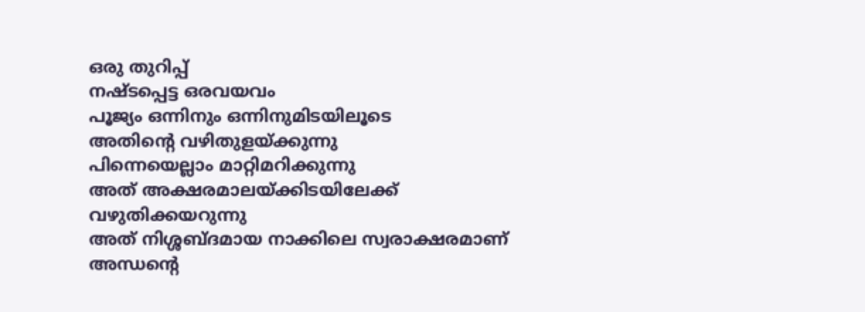ഒരു തുറിപ്പ്
നഷ്ടപ്പെട്ട ഒരവയവം
പൂജ്യം ഒന്നിനും ഒന്നിനുമിടയിലൂടെ
അതിന്റെ വഴിതുളയ്ക്കുന്നു
പിന്നെയെല്ലാം മാറ്റിമറിക്കുന്നു
അത് അക്ഷരമാലയ്ക്കിടയിലേക്ക്
വഴുതിക്കയറുന്നു
അത് നിശ്ശബ്ദമായ നാക്കിലെ സ്വരാക്ഷരമാണ്
അന്ധന്റെ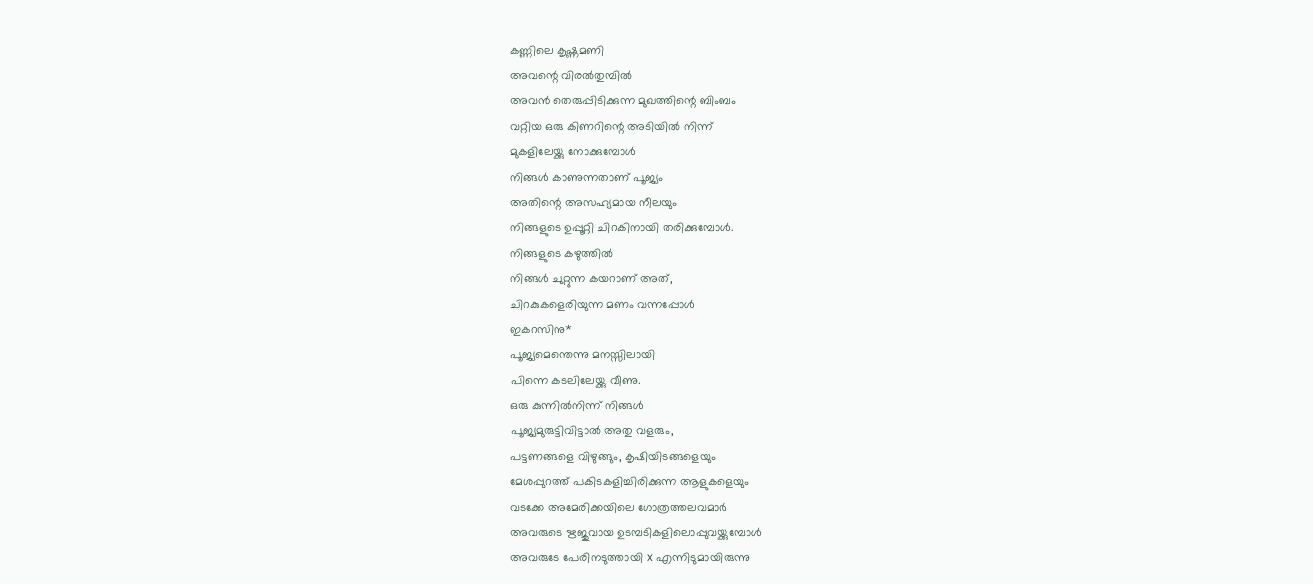കണ്ണിലെ കൃഷ്ണമണി
അവന്റെ വിരല്‍തുമ്പില്‍
അവന്‍ തെരുപ്പിടിക്കുന്ന മുഖത്തിന്റെ ബിംബം
വറ്റിയ ഒരു കിണറിന്റെ അടിയില്‍ നിന്ന്
മുകളിലേയ്ക്കു നോക്കുമ്പോള്‍
നിങ്ങള്‍ കാണുന്നതാണ് പൂജ്യം
അതിന്റെ അസഹ്യമായ നീലയും
നിങ്ങളുടെ ഉപ്പൂറ്റി ചിറകിനായി തരിക്കുമ്പോള്‍.
നിങ്ങളുടെ കഴുത്തില്‍
നിങ്ങള്‍ ചുറ്റുന്ന കയറാണ് അത്,
ചിറകുകളെരിയുന്ന മണം വന്നപ്പോള്‍
ഇകറസിനു*
പൂജ്യമെന്തെന്നു മനസ്സിലായി
പിന്നെ കടലിലേയ്ക്കു വീണു.
ഒരു കുന്നില്‍നിന്ന് നിങ്ങള്‍
പൂജ്യമുരുട്ടിവിട്ടാല്‍ അതു വളരും,
പട്ടണങ്ങളെ വിഴുങ്ങും, കൃഷിയിടങ്ങളെയും
മേശപ്പുറത്ത് പകിടകളിച്ചിരിക്കുന്ന ആളുകളെയും
വടക്കേ അമേരിക്കയിലെ ഗോത്രത്തലവമാര്‍
അവരുടെ ഋജുവായ ഉടമ്പടികളിലൊപ്പുവയ്ക്കുമ്പോള്‍
അവരുടേ പേരിനടുത്തായി x എന്നിടുമായിരുന്നു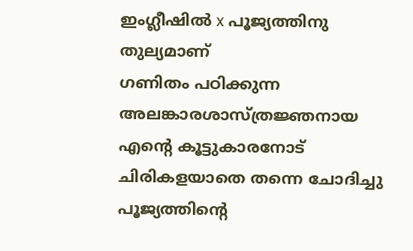ഇംഗ്ലീഷില്‍ x പൂജ്യത്തിനു തുല്യമാണ്
ഗണിതം പഠിക്കുന്ന അലങ്കാരശാസ്ത്രജ്ഞനായ
എന്റെ കൂട്ടുകാരനോട് ചിരികളയാതെ തന്നെ ചോദിച്ചു
പൂജ്യത്തിന്റെ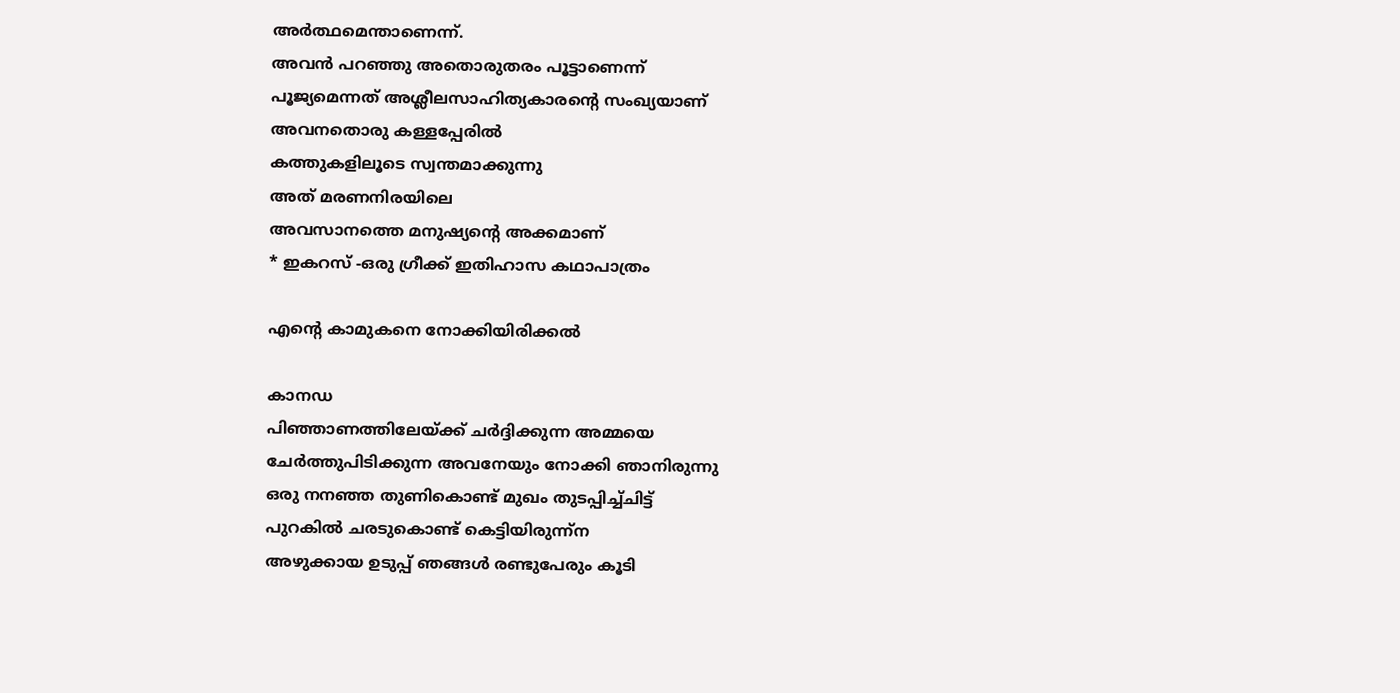അര്‍ത്ഥമെന്താണെന്ന്.
അവന്‍ പറഞ്ഞു അതൊരുതരം പൂട്ടാണെന്ന്
പൂജ്യമെന്നത് അശ്ലീലസാഹിത്യകാരന്റെ സംഖ്യയാണ്
അവനതൊരു കള്ളപ്പേരില്‍
കത്തുകളിലൂടെ സ്വന്തമാക്കുന്നു
അത് മരണനിരയിലെ
അവസാനത്തെ മനുഷ്യന്റെ അക്കമാണ്
* ഇകറസ് -ഒരു ഗ്രീക്ക് ഇതിഹാസ കഥാപാത്രം

എന്റെ കാമുകനെ നോക്കിയിരിക്കൽ

കാനഡ
പിഞ്ഞാണത്തിലേയ്ക്ക് ചര്‍ദ്ദിക്കുന്ന അമ്മയെ
ചേർത്തുപിടിക്കുന്ന അവനേയും നോക്കി ഞാനിരുന്നു
ഒരു നനഞ്ഞ തുണികൊണ്ട് മുഖം തുടപ്പിച്ച്ചിട്ട്
പുറകില്‍ ചരടുകൊണ്ട് കെട്ടിയിരുന്ന്ന
അഴുക്കായ ഉടുപ്പ് ഞങ്ങള്‍ രണ്ടുപേരും കൂടി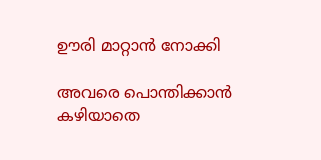ഊരി മാറ്റാന്‍ നോക്കി

അവരെ പൊന്തിക്കാന്‍ കഴിയാതെ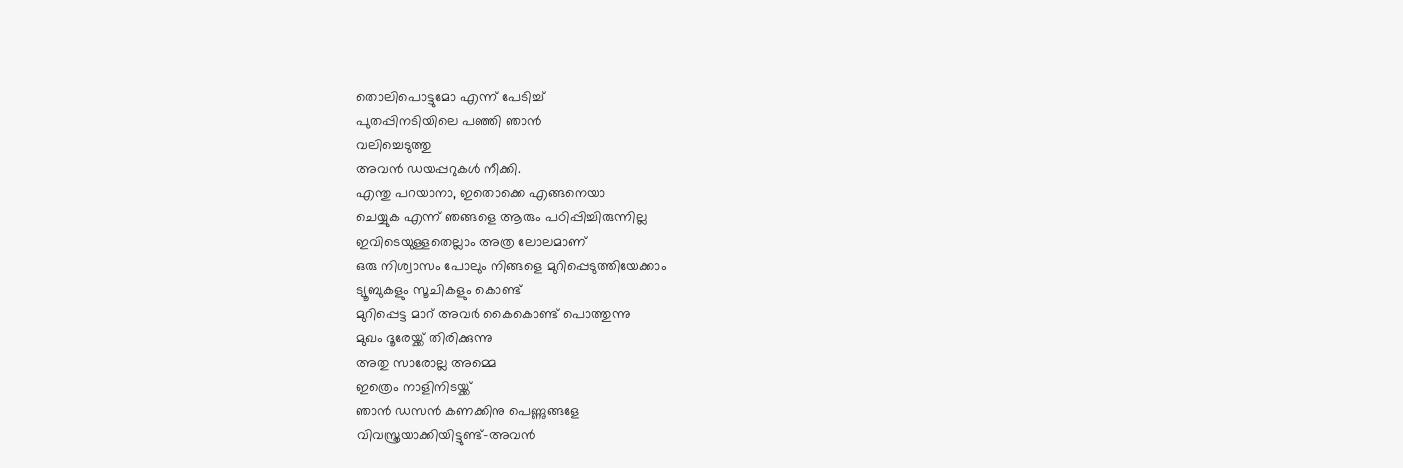തൊലിപൊട്ടുമോ എന്ന് പേടിച്ച്
പുതപ്പിനടിയിലെ പഞ്ഞി ഞാന്‍
വലിച്ചെടുത്തു
അവന്‍ ഡയപ്പറുകള്‍ നീക്കി.
എന്തു പറയാനാ, ഇതൊക്കെ എങ്ങനെയാ
ചെയ്യുക എന്ന് ഞങ്ങളെ ആരും പഠിപ്പിച്ചിരുന്നില്ല
ഇവിടെയുള്ളതെല്ലാം അത്ര ലോലമാണ്
ഒരു നിശ്വാസം പോലും നിങ്ങളെ മുറിപ്പെടുത്തിയേക്കാം
ട്യൂബുകളും സൂചികളും കൊണ്ട്
മുറിപ്പെട്ട മാറ് അവര്‍ കൈകൊണ്ട് പൊത്തുന്നു
മുഖം ദൂരേയ്ക്ക് തിരിക്കുന്നു
അതു സാരോല്ല അമ്മെ
ഇത്രെം നാളിനിടയ്ക്ക്
ഞാന്‍ ഡസന്‍ കണക്കിനു പെണ്ണുങ്ങളേ
വിവസ്ത്രയാക്കിയിട്ടുണ്ട്-അവന്‍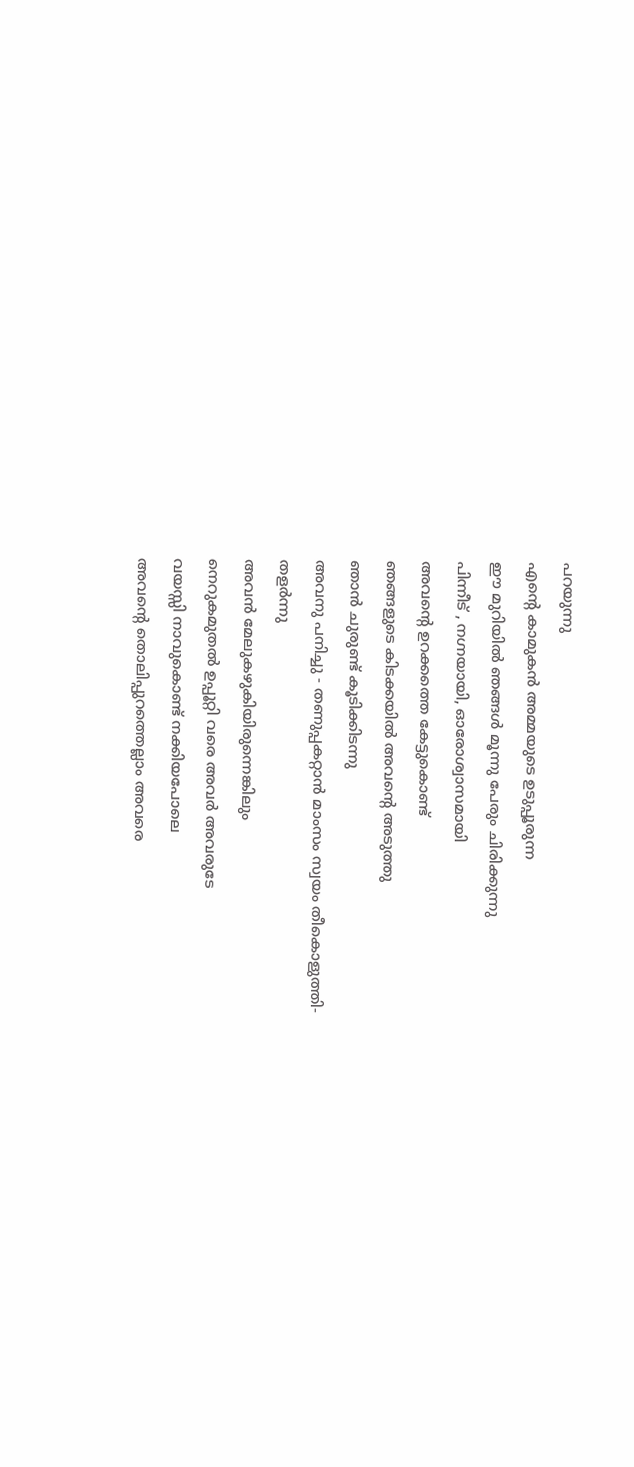പറയുന്നു
എന്റെ കാമുകന്‍ അമ്മയുടെ ഉടുപ്പൂരുന്ന
ഈ മുറിയില്‍ ഞങ്ങള്‍ മൂന്നു പേരും ചിരിക്കുന്നു
പിന്നീട് , നഗ്നയായി, ഓരോശ്വാസമായി
അവന്റെ ഉറക്കത്തെ കേട്ടുകൊണ്ട്
ഞങ്ങളുടെ കിടക്കയില്‍ അവന്റെ അടുത്തു
ഞാന്‍ ചുരുണ്ട് കൂടിക്കിടന്നു
അവനു പനിച്ചു - തണുപ്പകറ്റാന്‍ മാംസം സ്വയം തീകൊളുത്തി-
തളര്‍ന്നു
അവന്‍ മേലുകഴുകിയിരുന്നെങ്കിലും
നെറുകമുതല്‍ ഉപ്പൂറ്റി വരെ അവര്‍ അവരുടേ
വയസ്സി നാവുകൊണ്ട് നക്കിയപോലെ
അവന്റെ തൊലിപ്പുറത്തെല്ലാം അവരെ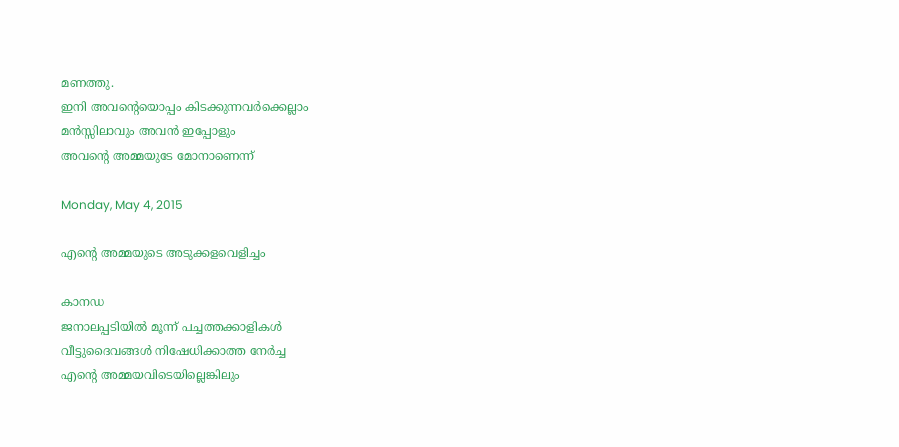മണത്തു.
ഇനി അവന്റെയൊപ്പം കിടക്കുന്നവർക്കെല്ലാം
മൻസ്സിലാവും അവൻ ഇപ്പോളും
അവന്റെ അമ്മയുടേ മോനാണെന്ന്

Monday, May 4, 2015

എന്റെ അമ്മയുടെ അടുക്കളവെളിച്ചം

കാനഡ
ജനാലപ്പടിയിൽ മൂന്ന് പച്ചത്തക്കാളികൾ
വീട്ടുദൈവങ്ങൾ നിഷേധിക്കാത്ത നേർച്ച
എന്റെ അമ്മയവിടെയില്ലെങ്കിലും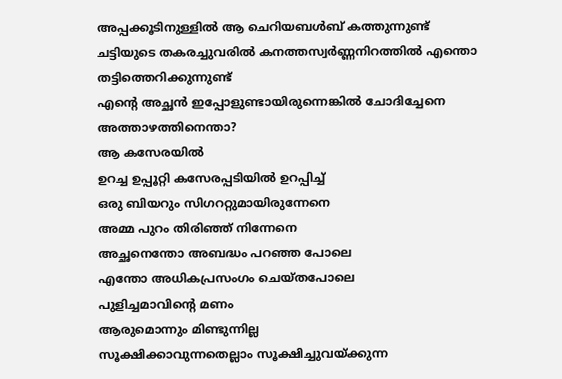അപ്പക്കൂടിനുള്ളിൽ ആ ചെറിയബൾബ് കത്തുന്നുണ്ട്
ചട്ടിയുടെ തകരച്ചുവരിൽ കനത്തസ്വർണ്ണനിറത്തിൽ എന്തൊ
തട്ടിത്തെറിക്കുന്നുണ്ട്
എന്റെ അച്ഛൻ ഇപ്പോളുണ്ടായിരുന്നെങ്കിൽ ചോദിച്ചേനെ
അത്താഴത്തിനെന്താ?
ആ കസേരയിൽ
ഉറച്ച ഉപ്പൂറ്റി കസേരപ്പടിയിൽ ഉറപ്പിച്ച്
ഒരു ബിയറും സിഗററ്റുമായിരുന്നേനെ
അമ്മ പുറം തിരിഞ്ഞ് നിന്നേനെ
അച്ഛനെന്തോ അബദ്ധം പറഞ്ഞ പോലെ
എന്തോ അധികപ്രസംഗം ചെയ്തപോലെ
പുളിച്ചമാവിന്റെ മണം
ആരുമൊന്നും മിണ്ടുന്നില്ല
സൂക്ഷിക്കാവുന്നതെല്ലാം സൂക്ഷിച്ചുവയ്ക്കുന്ന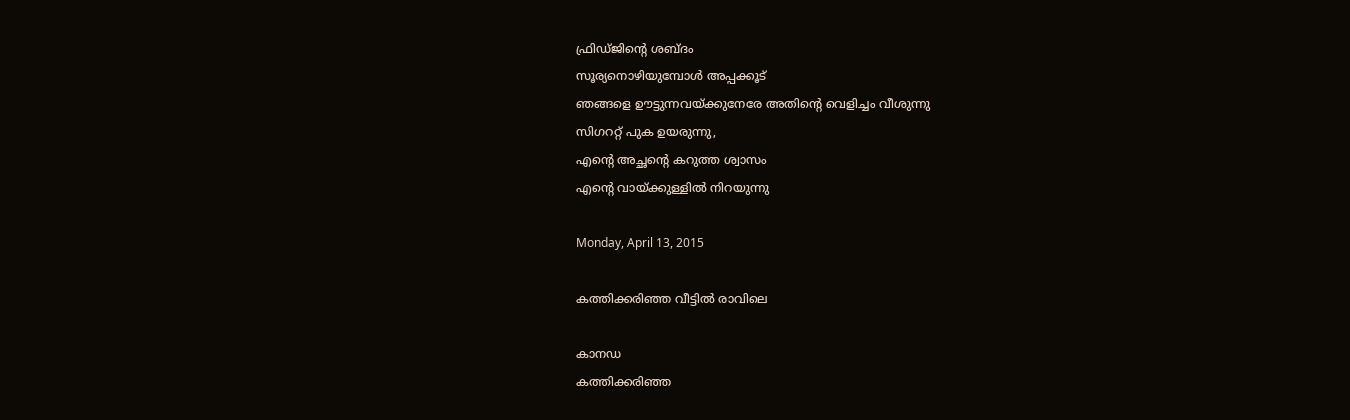ഫ്രിഡ്ജിന്റെ ശബ്ദം
സൂര്യനൊഴിയുമ്പോൾ അപ്പക്കൂട്
ഞങ്ങളെ ഊട്ടുന്നവയ്ക്കുനേരേ അതിന്റെ വെളിച്ചം വീശുന്നു
സിഗററ്റ് പുക ഉയരുന്നു,
എന്റെ അച്ഛന്റെ കറുത്ത ശ്വാസം
എന്റെ വായ്ക്കുള്ളിൽ നിറയുന്നു

Monday, April 13, 2015

കത്തിക്കരിഞ്ഞ വീട്ടിൽ രാവിലെ

കാനഡ
കത്തിക്കരിഞ്ഞ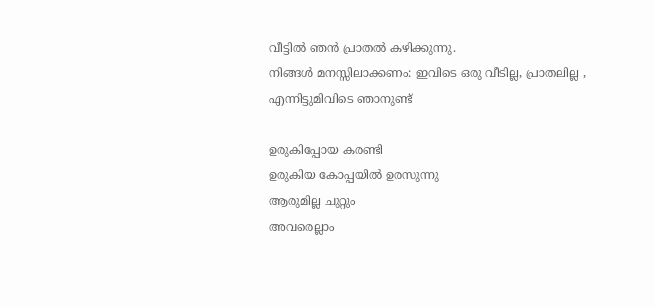വീട്ടിൽ ഞൻ പ്രാതൽ കഴിക്കുന്നു.
നിങ്ങൾ മനസ്സിലാക്കണം: ഇവിടെ ഒരു വീടില്ല, പ്രാതലില്ല ,
എന്നിട്ടുമിവിടെ ഞാനുണ്ട്

ഉരുകിപ്പോയ കരണ്ടി
ഉരുകിയ കോപ്പയിൽ ഉരസുന്നു
ആരുമില്ല ചുറ്റും
അവരെല്ലാം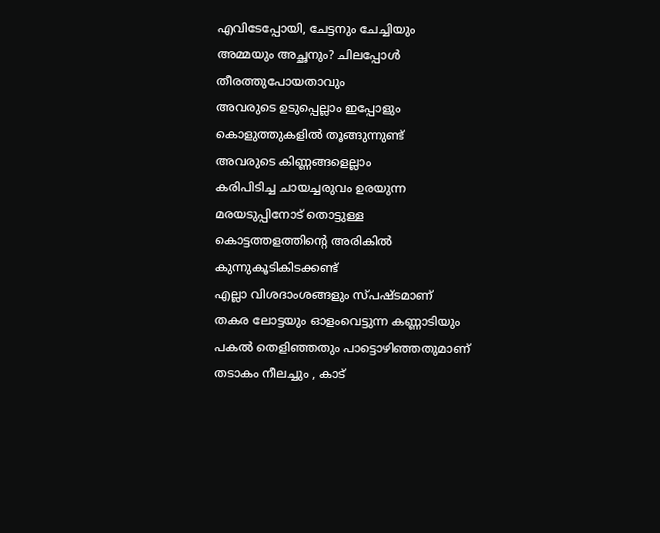എവിടേപ്പോയി, ചേട്ടനും ചേച്ചിയും
അമ്മയും അച്ഛനും? ചിലപ്പോൾ തീരത്തുപോയതാവും
അവരുടെ ഉടുപ്പെല്ലാം ഇപ്പോളും കൊളുത്തുകളിൽ തൂങ്ങുന്നുണ്ട്
അവരുടെ കിണ്ണങ്ങളെല്ലാം
കരിപിടിച്ച ചായച്ചരുവം ഉരയുന്ന
മരയടുപ്പിനോട് തൊട്ടുള്ള
കൊട്ടത്തളത്തിന്റെ അരികിൽ കുന്നുകൂടികിടക്കണ്ട്
എല്ലാ വിശദാംശങ്ങളും സ്പഷ്ടമാണ്
തകര ലോട്ടയും ഓളംവെട്ടുന്ന കണ്ണാടിയും
പകൽ തെളിഞ്ഞതും പാട്ടൊഴിഞ്ഞതുമാണ്
തടാകം നീലച്ചും , കാട്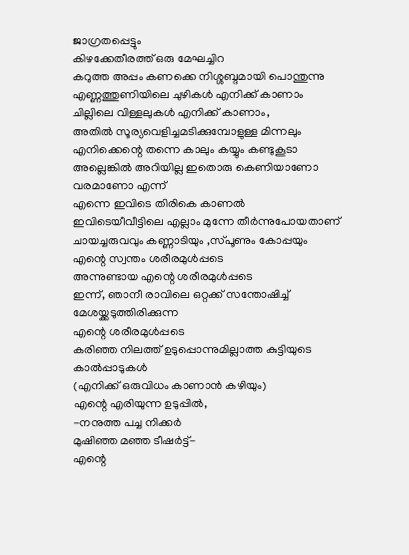ജാഗ്രതപ്പെട്ടും
കിഴക്കേതീരത്ത് ഒരു മേഘച്ചിറ
കറുത്ത അപ്പം കണക്കെ നിശ്ശബ്ദമായി പൊന്തുന്നു
എണ്ണത്തുണിയിലെ ചുഴികൾ എനിക്ക് കാണാം
ചില്ലിലെ വിള്ളലുകൾ എനിക്ക് കാണാം,
അതിൽ സൂര്യവെളിച്ചമടിക്കുമ്പോളുള്ള മിന്നലും
എനിക്കെന്റെ തന്നെ കാലും കയ്യും കണ്ടുകൂടാ
അല്ലെങ്കിൽ അറിയില്ല ഇതൊരു കെണിയാണോ വരമാണോ എന്ന്
എന്നെ ഇവിടെ തിരികെ കാണൽ
ഇവിടെയീവീട്ടിലെ എല്ലാം മുന്നേ തീർന്നുപോയതാണ്
ചായച്ചരുവവും കണ്ണാടിയും ,സ്പൂണും കോപ്പയും
എന്റെ സ്വന്തം ശരീരമുൾപ്പടെ
അന്നുണ്ടായ എന്റെ ശരീരമുൾപ്പടെ
ഇന്ന്, ഞാനീ രാവിലെ ഒറ്റക്ക് സന്തോഷിച്ച് മേശയ്ക്കടുത്തിരിക്കുന്ന
എന്റെ ശരീരമുൾപ്പടെ
കരിഞ്ഞ നിലത്ത് ഉടുപ്പൊന്നുമില്ലാത്ത കുട്ടിയുടെ കാൽപ്പാടുകൾ
(എനിക്ക് ഒരുവിധം കാണാൻ കഴിയും)
എന്റെ എരിയുന്ന ഉടുപ്പിൽ,
-നനുത്ത പച്ച നിക്കർ
മുഷിഞ്ഞ മഞ്ഞ ടീഷർട്ട്-
എന്റെ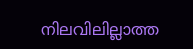നിലവിലില്ലാത്ത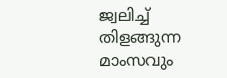ജ്വലിച്ച് തിളങ്ങുന്ന
മാംസവും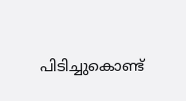പിടിച്ചുകൊണ്ട്